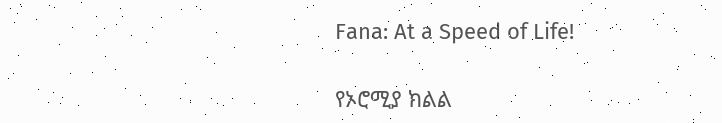Fana: At a Speed of Life!

የኦሮሚያ ክልል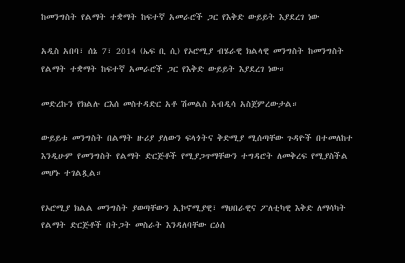ከመንግስት የልማት ተቋማት ከፍተኛ አመራሮች ጋር የእቅድ ውይይት እያደረገ ነው

አዲስ አበባ፣ ሰኔ 7፣ 2014 (ኤፍ ቢ ሲ) የኦሮሚያ ብሄራዊ ክልላዊ መንግስት ከመንግስት የልማት ተቋማት ከፍተኛ አመራሮች ጋር የእቅድ ውይይት እያደረገ ነው።

መድረኩን የክልሉ ርእሰ መስተዳድር አቶ ሽመልስ አብዲሳ አስጀምረውታል።

ውይይቱ መንግስት በልማት ዙሪያ ያለውን ፍላጎትና ቅድሚያ ሚሰጣቸው ጉዳዮች በተመለከተ እንዲሁም የመንግስት የልማት ድርጅቶች የሚያጋጥማቸውን ተግዳሮት ለመቅረፍ የሚያስችል መሆኑ ተገልጿል።

የኦሮሚያ ክልል መንግስት ያወጣቸውን ኢኮኖሚያዊ፣ ማህበራዊና ፖለቲካዊ እቅድ ለማሳካት የልማት ድርጅቶች በትጋት መስራት እንዳለባቸው ርዕሰ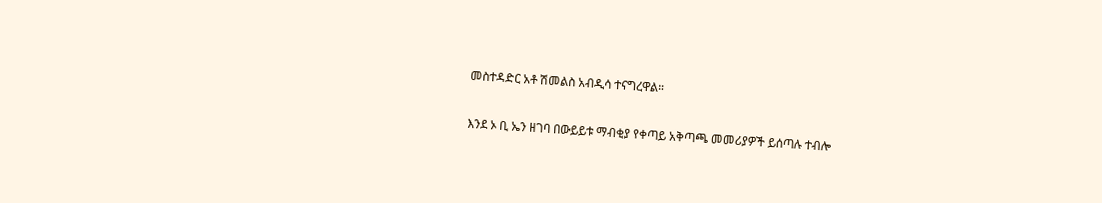መስተዳድር አቶ ሽመልስ አብዲሳ ተናግረዋል።

እንደ ኦ ቢ ኤን ዘገባ በውይይቱ ማብቂያ የቀጣይ አቅጣጫ መመሪያዎች ይሰጣሉ ተብሎ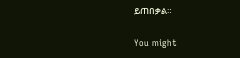ይጠበቃል።

You might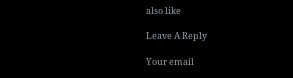also like

Leave A Reply

Your email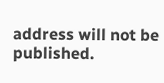address will not be published.